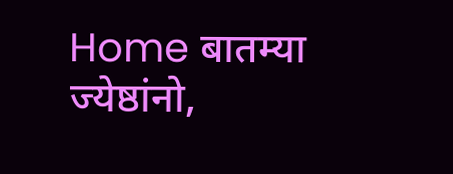Home बातम्या ज्येष्ठांनो,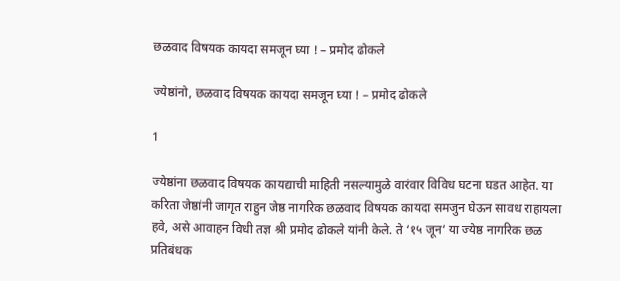छळवाद विषयक कायदा समजून घ्या ! – प्रमोद ढोकले

ज्येष्ठांनो, छळवाद विषयक कायदा समजून घ्या ! – प्रमोद ढोकले

1

ज्येष्ठांना छळवाद विषयक कायद्याची माहिती नसल्यामुळे वारंवार विविध घटना घडत आहेत. या करिता जेष्ठांनी जागृत राहुन जेष्ठ नागरिक छळवाद विषयक कायदा समजुन घेऊन सावध राहायला हवे, असे आवाहन विधी तज्ञ श्री प्रमोद ढोकले यांनी केले. ते ‘१५ जून‘ या ज्येष्ठ नागरिक छळ प्रतिबंधक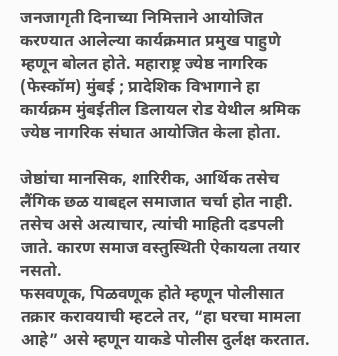जनजागृती दिनाच्या निमित्ताने आयोजित करण्यात आलेल्या कार्यक्रमात प्रमुख पाहुणे म्हणून बोलत होते. महाराष्ट्र ज्येष्ठ नागरिक (फेस्कॉम) मुंबई ; प्रादेशिक विभागाने हा कार्यक्रम मुंबईतील डिलायल रोड येथील श्रमिक ज्येष्ठ नागरिक संघात आयोजित केला होता.

जेष्ठांचा मानसिक, शारिरीक, आर्थिक तसेच लैंगिक छळ याबद्दल समाजात चर्चा होत नाही. तसेच असे अत्याचार, त्यांची माहिती द‌डपली जाते. कारण समाज वस्तुस्थिती ऐकायला तयार नसतो.
फसवणूक, पिळवणूक होते म्हणून पोलीसात तक्रार करावयाची म्हटले तर, “हा घरचा मामला आहे” असे म्हणून याकडे पोलीस दुर्लक्ष करतात.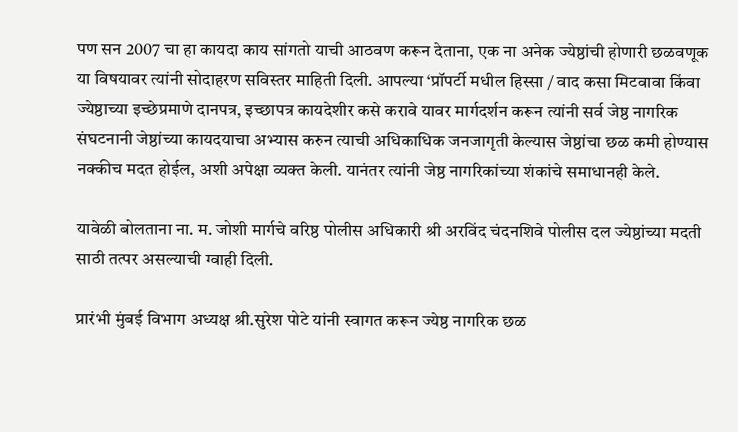पण सन 2007 चा हा कायदा काय सांगतो याची आठवण करून देताना, एक ना अनेक ज्येष्ठांची होणारी छळवणूक या विषयावर त्यांनी सोदाहरण सविस्तर माहिती दिली. आपल्या ‘प्रॉपर्टी मधील हिस्सा / वाद कसा मिटवावा किंवा ज्येष्ठाच्या इच्छेप्रमाणे दानपत्र, इच्छापत्र कायदेशीर कसे करावे यावर मार्गदर्शन करून त्यांनी सर्व जेष्ठ नागरिक संघटनानी जेष्ठांच्या कायदयाचा अभ्यास करुन त्याची अधिकाधिक जनजागृती केल्यास जेष्ठांचा छळ कमी होण्यास नक्कीच मदत होईल, अशी अपेक्षा व्यक्त केली. यानंतर त्यांनी जेष्ठ नागरिकांच्या शंकांचे समाधानही केले.

यावेळी बोलताना ना. म. जोशी मार्गचे वरिष्ठ पोलीस अधिकारी श्री अरविंद चंदनशिवे पोलीस दल ज्येष्ठांच्या मदती साठी तत्पर असल्याची ग्वाही दिली.

प्रारंभी मुंबई विभाग अध्यक्ष श्री.सुरेश पोटे यांनी स्वागत करून ज्येष्ठ नागरिक छळ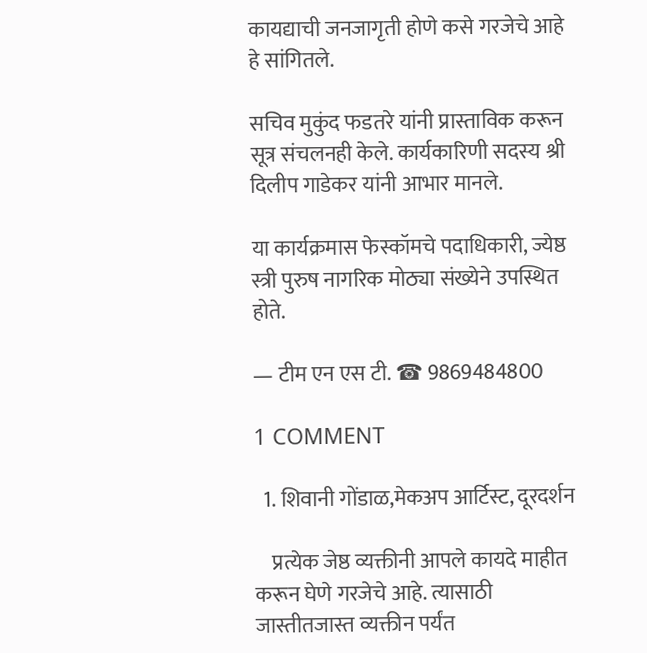कायद्याची जनजागृती होणे कसे गरजेचे आहे हे सांगितले.

सचिव मुकुंद फडतरे यांनी प्रास्ताविक करून सूत्र संचलनही केले. कार्यकारिणी सदस्य श्री दिलीप गाडेकर यांनी आभार मानले.

या कार्यक्रमास फेस्कॉमचे पदाधिकारी, ज्येष्ठ स्त्री पुरुष नागरिक मोठ्या संख्येने उपस्थित होते.

— टीम एन एस टी. ☎ 9869484800

1 COMMENT

  1. शिवानी गोंडाळ,मेकअप आर्टिस्ट, दूरदर्शन

    प्रत्येक जेष्ठ व्यक्तीनी आपले कायदे माहीत करून घेणे गरजेचे आहे. त्यासाठी जास्तीतजास्त व्यक्तीन पर्यंत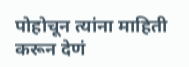पोहोचून त्यांना माहिती करून देणं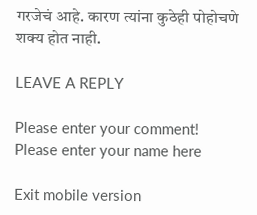गरजेचं आहे. कारण त्यांना कुठेही पोहोचणे शक्य होत नाही.

LEAVE A REPLY

Please enter your comment!
Please enter your name here

Exit mobile version